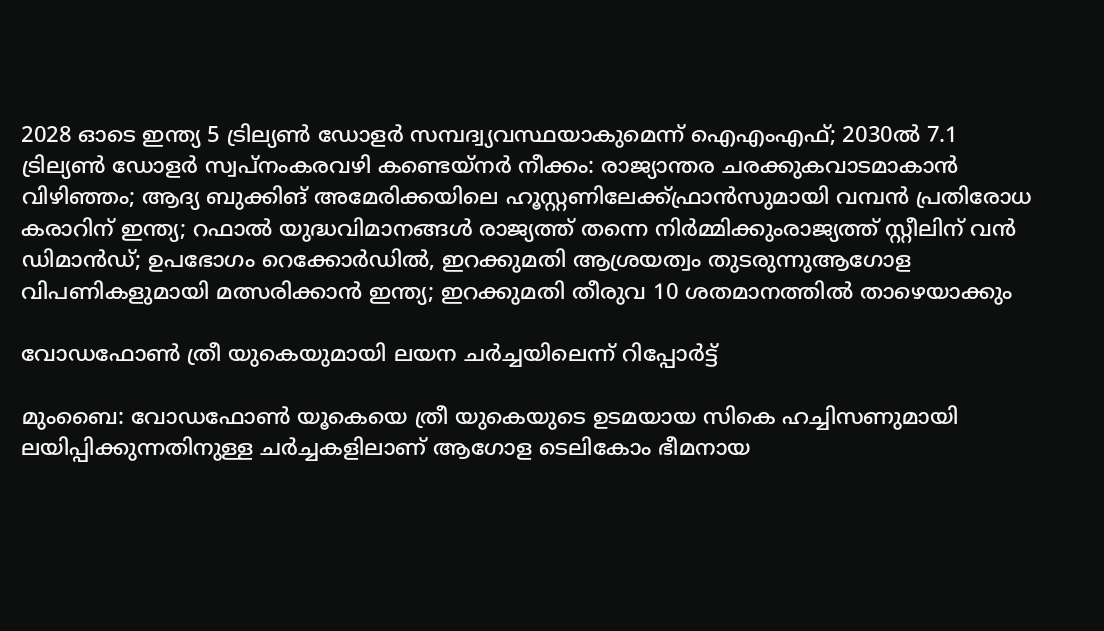2028 ഓടെ ഇന്ത്യ 5 ട്രില്യണ്‍ ഡോളര്‍ സമ്പദ്വ്യവസ്ഥയാകുമെന്ന് ഐഎംഎഫ്; 2030ല്‍ 7.1 ട്രില്യണ്‍ ഡോളര്‍ സ്വപ്നംകരവഴി കണ്ടെയ്നർ നീക്കം: രാജ്യാന്തര ചരക്കുകവാടമാകാൻ വിഴിഞ്ഞം; ആദ്യ ബുക്കിങ് അമേരിക്കയിലെ ഹൂസ്റ്റണിലേക്ക്ഫ്രാൻസുമായി വമ്പന്‍ പ്രതിരോധ കരാറിന് ഇന്ത്യ; റഫാല്‍ യുദ്ധവിമാനങ്ങള്‍ രാജ്യത്ത് തന്നെ നിര്‍മ്മിക്കുംരാജ്യത്ത് സ്റ്റീലിന് വൻ ഡിമാൻഡ്; ഉപഭോഗം റെക്കോർഡിൽ, ഇറക്കുമതി ആശ്രയത്വം തുടരുന്നുആഗോള വിപണികളുമായി മത്സരിക്കാൻ ഇന്ത്യ; ഇറക്കുമതി തീരുവ 10 ശതമാനത്തിൽ താഴെയാക്കും

വോഡഫോൺ ത്രീ യുകെയുമായി ലയന ചർച്ചയിലെന്ന് റിപ്പോർട്ട്

മുംബൈ: വോഡഫോൺ യൂകെയെ ത്രീ യുകെയുടെ ഉടമയായ സികെ ഹച്ചിസണുമായി ലയിപ്പിക്കുന്നതിനുള്ള ചർച്ചകളിലാണ് ആഗോള ടെലികോം ഭീമനായ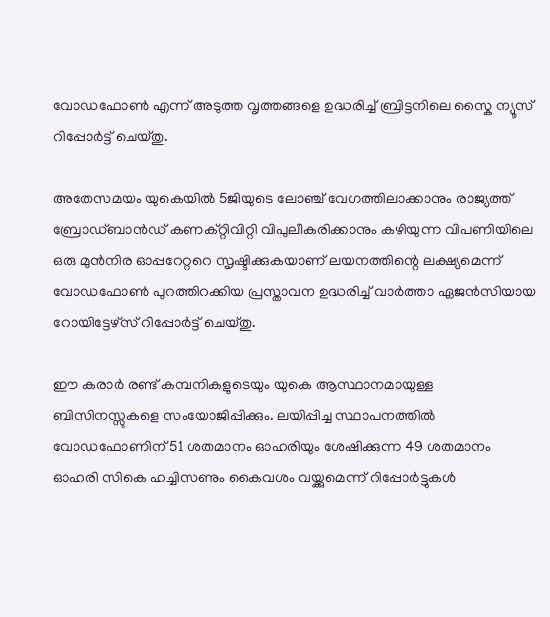വോഡഫോൺ എന്ന് അടുത്ത വൃത്തങ്ങളെ ഉദ്ധരിച്ച് ബ്രിട്ടനിലെ സ്കൈ ന്യൂസ് റിപ്പോർട്ട് ചെയ്തു.

അതേസമയം യുകെയിൽ 5ജിയുടെ ലോഞ്ച് വേഗത്തിലാക്കാനും രാജ്യത്ത് ബ്രോഡ്‌ബാൻഡ് കണക്റ്റിവിറ്റി വിപുലീകരിക്കാനും കഴിയുന്ന വിപണിയിലെ ഒരു മുൻനിര ഓപ്പറേറ്ററെ സൃഷ്ടിക്കുകയാണ് ലയനത്തിന്റെ ലക്ഷ്യമെന്ന് വോഡഫോൺ പുറത്തിറക്കിയ പ്രസ്താവന ഉദ്ധരിച്ച് വാർത്താ ഏജൻസിയായ റോയിട്ടേഴ്‌സ് റിപ്പോർട്ട് ചെയ്തു.

ഈ കരാർ രണ്ട് കമ്പനികളുടെയും യുകെ ആസ്ഥാനമായുള്ള ബിസിനസ്സുകളെ സംയോജിപ്പിക്കും. ലയിപ്പിച്ച സ്ഥാപനത്തിൽ വോഡഫോണിന് 51 ശതമാനം ഓഹരിയും ശേഷിക്കുന്ന 49 ശതമാനം ഓഹരി സികെ ഹച്ചിസണും കൈവശം വയ്ക്കുമെന്ന് റിപ്പോർട്ടുകൾ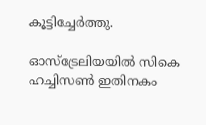കൂട്ടിച്ചേർത്തു.

ഓസ്‌ട്രേലിയയിൽ സികെ ഹച്ചിസൺ ഇതിനകം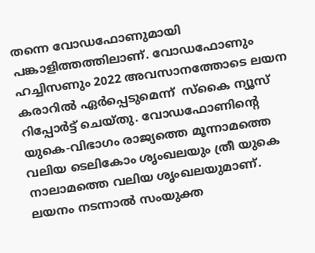തന്നെ വോഡഫോണുമായി പങ്കാളിത്തത്തിലാണ്. വോഡഫോണും ഹച്ചിസണും 2022 അവസാനത്തോടെ ലയന കരാറിൽ ഏർപ്പെടുമെന്ന്  സ്കൈ ന്യൂസ് റിപ്പോർട്ട് ചെയ്തു. വോഡഫോണിന്റെ യുകെ-വിഭാഗം രാജ്യത്തെ മൂന്നാമത്തെ വലിയ ടെലികോം ശൃംഖലയും ത്രീ യുകെ നാലാമത്തെ വലിയ ശൃംഖലയുമാണ്. ലയനം നടന്നാൽ സംയുക്ത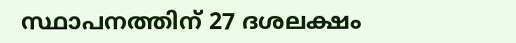സ്ഥാപനത്തിന് 27 ദശലക്ഷം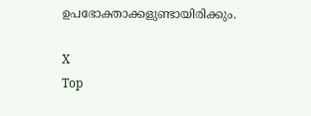ഉപഭോക്താക്കളുണ്ടായിരിക്കും.

X
Top